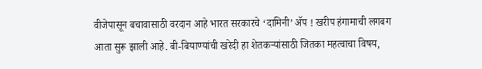वीजेपासून बचावासाठी वरदान आहे भारत सरकारचे ‘दामिनी’ ॲप ! खरीप हंगामाची लगबग आता सुरू झाली आहे. बी-बियाण्यांची खरेदी हा शेतकऱ्यांसाठी जितका महत्वाचा विषय,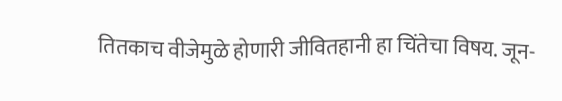तितकाच वीजेमुळे होणारी जीवितहानी हा चिंतेचा विषय. जून-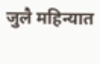जुलै महिन्यात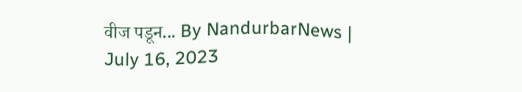वीज पडून... By NandurbarNews | July 16, 2023